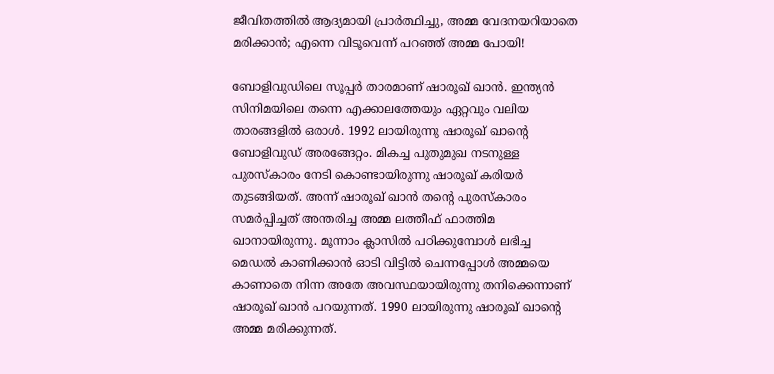ജീവിതത്തില്‍ ആദ്യമായി പ്രാര്‍ത്ഥിച്ചു, അമ്മ വേദനയറിയാതെ മരിക്കാന്‍; എന്നെ വിടൂവെന്ന് പറഞ്ഞ് അമ്മ പോയി!

ബോളിവുഡിലെ സൂപ്പര്‍ താരമാണ് ഷാരൂഖ് ഖാന്‍. ഇന്ത്യന്‍ സിനിമയിലെ തന്നെ എക്കാലത്തേയും ഏറ്റവും വലിയ താരങ്ങളില്‍ ഒരാള്‍. 1992 ലായിരുന്നു ഷാരൂഖ് ഖാന്റെ ബോളിവുഡ് അരങ്ങേറ്റം. മികച്ച പുതുമുഖ നടനുള്ള പുരസ്‌കാരം നേടി കൊണ്ടായിരുന്നു ഷാരൂഖ് കരിയര്‍ തുടങ്ങിയത്. അന്ന് ഷാരൂഖ് ഖാന്‍ തന്റെ പുരസ്‌കാരം സമര്‍പ്പിച്ചത് അന്തരിച്ച അമ്മ ലത്തീഫ് ഫാത്തിമ ഖാനായിരുന്നു. മൂന്നാം ക്ലാസില്‍ പഠിക്കുമ്പോള്‍ ലഭിച്ച മെഡല്‍ കാണിക്കാന്‍ ഓടി വിട്ടില്‍ ചെന്നപ്പോള്‍ അമ്മയെ കാണാതെ നിന്ന അതേ അവസ്ഥയായിരുന്നു തനിക്കെന്നാണ് ഷാരൂഖ് ഖാന്‍ പറയുന്നത്. 1990 ലായിരുന്നു ഷാരൂഖ് ഖാന്റെ അമ്മ മരിക്കുന്നത്.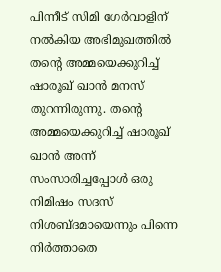പിന്നീട് സിമി ഗേര്‍വാളിന് നല്‍കിയ അഭിമുഖത്തില്‍ തന്റെ അമ്മയെക്കുറിച്ച് ഷാരൂഖ് ഖാന്‍ മനസ് തുറന്നിരുന്നു. തന്റെ അമ്മയെക്കുറിച്ച് ഷാരൂഖ് ഖാന്‍ അന്ന് സംസാരിച്ചപ്പോള്‍ ഒരു നിമിഷം സദസ് നിശബ്ദമായെന്നും പിന്നെ നിര്‍ത്താതെ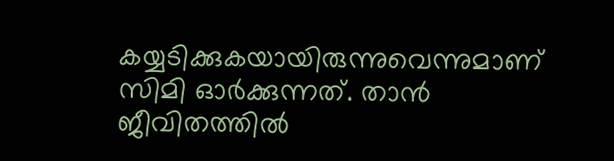കയ്യടിക്കുകയായിരുന്നുവെന്നുമാണ് സിമി ഓര്‍ക്കുന്നത്. താന്‍ ജീവിതത്തില്‍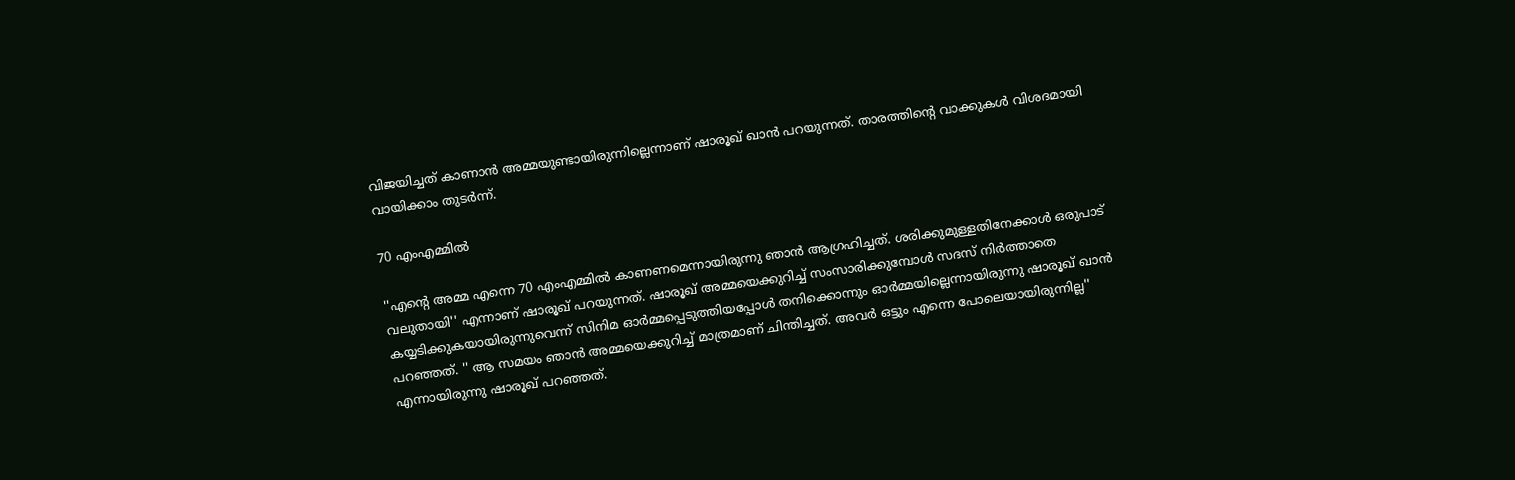വിജയിച്ചത് കാണാന്‍ അമ്മയുണ്ടായിരുന്നില്ലെന്നാണ് ഷാരൂഖ് ഖാന്‍ പറയുന്നത്. താരത്തിന്റെ വാക്കുകള്‍ വിശദമായി വായിക്കാം തുടര്‍ന്ന്.

70 എംഎമ്മില്‍

''എന്റെ അമ്മ എന്നെ 70 എംഎമ്മില്‍ കാണണമെന്നായിരുന്നു ഞാന്‍ ആഗ്രഹിച്ചത്. ശരിക്കുമുള്ളതിനേക്കാള്‍ ഒരുപാട് വലുതായി'' എന്നാണ് ഷാരൂഖ് പറയുന്നത്. ഷാരൂഖ് അമ്മയെക്കുറിച്ച് സംസാരിക്കുമ്പോള്‍ സദസ് നിര്‍ത്താതെ കയ്യടിക്കുകയായിരുന്നുവെന്ന് സിനിമ ഓര്‍മ്മപ്പെടുത്തിയപ്പോള്‍ തനിക്കൊന്നും ഓര്‍മ്മയില്ലെന്നായിരുന്നു ഷാരൂഖ് ഖാന്‍ പറഞ്ഞത്. '' ആ സമയം ഞാന്‍ അമ്മയെക്കുറിച്ച് മാത്രമാണ് ചിന്തിച്ചത്. അവര്‍ ഒട്ടും എന്നെ പോലെയായിരുന്നില്ല'' എന്നായിരുന്നു ഷാരൂഖ് പറഞ്ഞത്.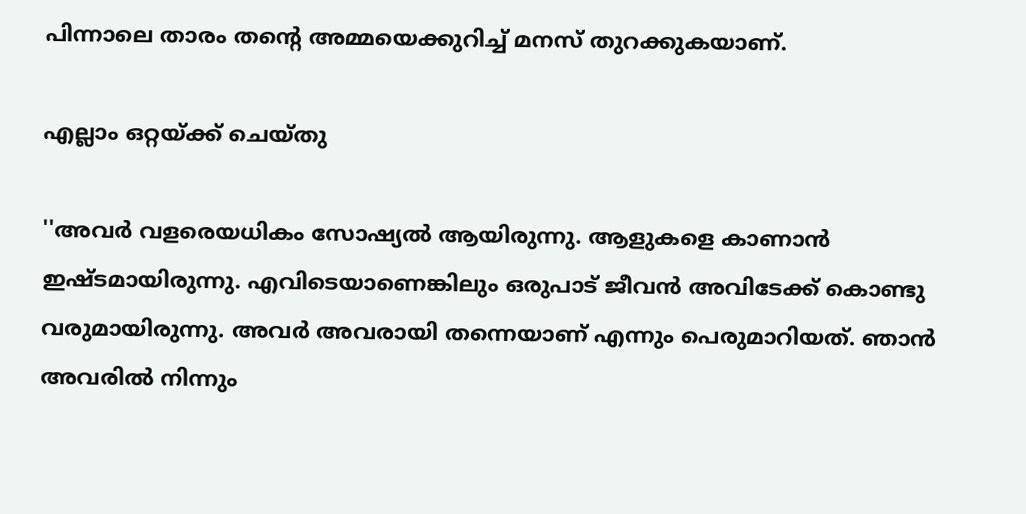പിന്നാലെ താരം തന്റെ അമ്മയെക്കുറിച്ച് മനസ് തുറക്കുകയാണ്.

എല്ലാം ഒറ്റയ്ക്ക് ചെയ്തു

''അവര്‍ വളരെയധികം സോഷ്യല്‍ ആയിരുന്നു. ആളുകളെ കാണാന്‍ ഇഷ്ടമായിരുന്നു. എവിടെയാണെങ്കിലും ഒരുപാട് ജീവന്‍ അവിടേക്ക് കൊണ്ടു വരുമായിരുന്നു. അവര്‍ അവരായി തന്നെയാണ് എന്നും പെരുമാറിയത്. ഞാന്‍ അവരില്‍ നിന്നും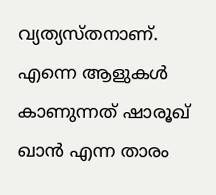വ്യത്യസ്തനാണ്. എന്നെ ആളുകള്‍ കാണുന്നത് ഷാരൂഖ് ഖാന്‍ എന്ന താരം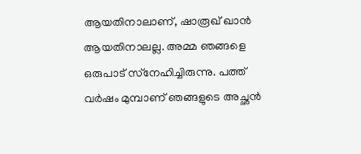ആയതിനാലാണ്, ഷാരൂഖ് ഖാന്‍ ആയതിനാലല്ല. അമ്മ ഞങ്ങളെ ഒരുപാട് സ്‌നേഹിച്ചിരുന്നു. പത്ത് വര്‍ഷം മുമ്പാണ് ഞങ്ങളുടെ അച്ഛന്‍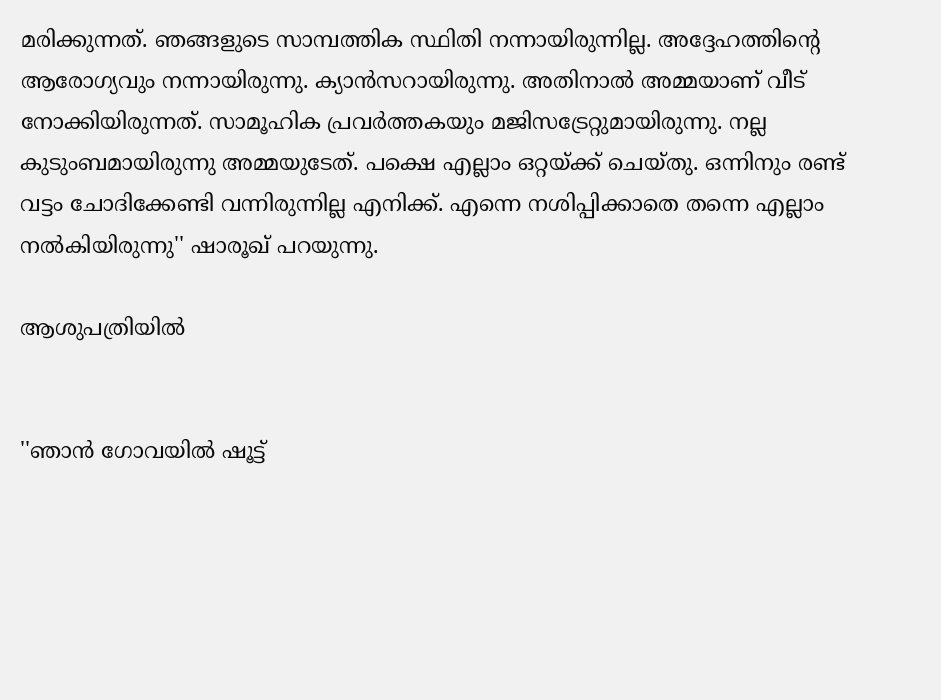മരിക്കുന്നത്. ഞങ്ങളുടെ സാമ്പത്തിക സ്ഥിതി നന്നായിരുന്നില്ല. അദ്ദേഹത്തിന്റെ ആരോഗ്യവും നന്നായിരുന്നു. ക്യാന്‍സറായിരുന്നു. അതിനാല്‍ അമ്മയാണ് വീട് നോക്കിയിരുന്നത്. സാമൂഹിക പ്രവര്‍ത്തകയും മജിസട്രേറ്റുമായിരുന്നു. നല്ല കുടുംബമായിരുന്നു അമ്മയുടേത്. പക്ഷെ എല്ലാം ഒറ്റയ്ക്ക് ചെയ്തു. ഒന്നിനും രണ്ട് വട്ടം ചോദിക്കേണ്ടി വന്നിരുന്നില്ല എനിക്ക്. എന്നെ നശിപ്പിക്കാതെ തന്നെ എല്ലാം നല്‍കിയിരുന്നു'' ഷാരൂഖ് പറയുന്നു.

ആശുപത്രിയില്‍


''ഞാന്‍ ഗോവയില്‍ ഷൂട്ട്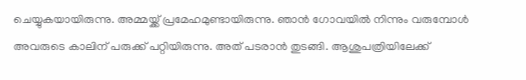ചെയ്യുകയായിരുന്നു. അമ്മയ്ക്ക് പ്രമേഹമുണ്ടായിരുന്നു. ഞാന്‍ ഗോവയില്‍ നിന്നും വരുമ്പോള്‍ അവരുടെ കാലിന് പരുക്ക് പറ്റിയിരുന്നു. അത് പടരാന്‍ തുടങ്ങി. ആശുപത്രിയിലേക്ക്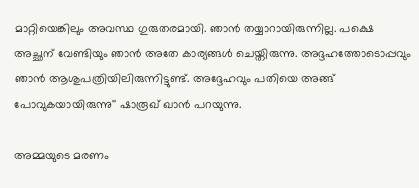മാറ്റിയെങ്കിലും അവസ്ഥ ഗുരുതരമായി. ഞാന്‍ തയ്യാറായിരുന്നില്ല. പക്ഷെ അച്ഛന് വേണ്ടിയും ഞാന്‍ അതേ കാര്യങ്ങള്‍ ചെയ്തിരുന്നു. അദ്ദഹത്തോടൊപ്പവും ഞാന്‍ ആശുപത്രിയിലിരുന്നിട്ടുണ്ട്. അദ്ദേഹവും പതിയെ അങ്ങ് പോവുകയായിരുന്നു'' ഷാരൂഖ് ഖാന്‍ പറയുന്നു.

അമ്മയുടെ മരണം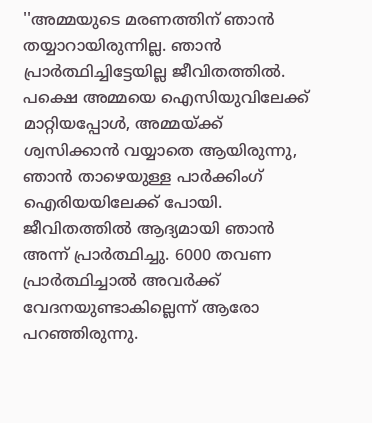''അമ്മയുടെ മരണത്തിന് ഞാന്‍ തയ്യാറായിരുന്നില്ല. ഞാന്‍ പ്രാര്‍ത്ഥിച്ചിട്ടേയില്ല ജീവിതത്തില്‍. പക്ഷെ അമ്മയെ ഐസിയുവിലേക്ക് മാറ്റിയപ്പോള്‍, അമ്മയ്ക്ക് ശ്വസിക്കാന്‍ വയ്യാതെ ആയിരുന്നു, ഞാന്‍ താഴെയുള്ള പാര്‍ക്കിംഗ് ഐരിയയിലേക്ക് പോയി. ജീവിതത്തില്‍ ആദ്യമായി ഞാന്‍ അന്ന് പ്രാര്‍ത്ഥിച്ചു. 6000 തവണ പ്രാര്‍ത്ഥിച്ചാല്‍ അവര്‍ക്ക് വേദനയുണ്ടാകില്ലെന്ന് ആരോ പറഞ്ഞിരുന്നു.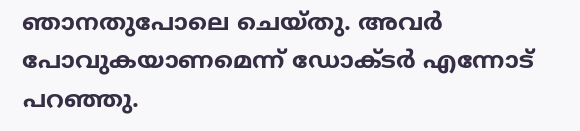ഞാനതുപോലെ ചെയ്തു. അവര്‍ പോവുകയാണമെന്ന് ഡോക്ടര്‍ എന്നോട് പറഞ്ഞു.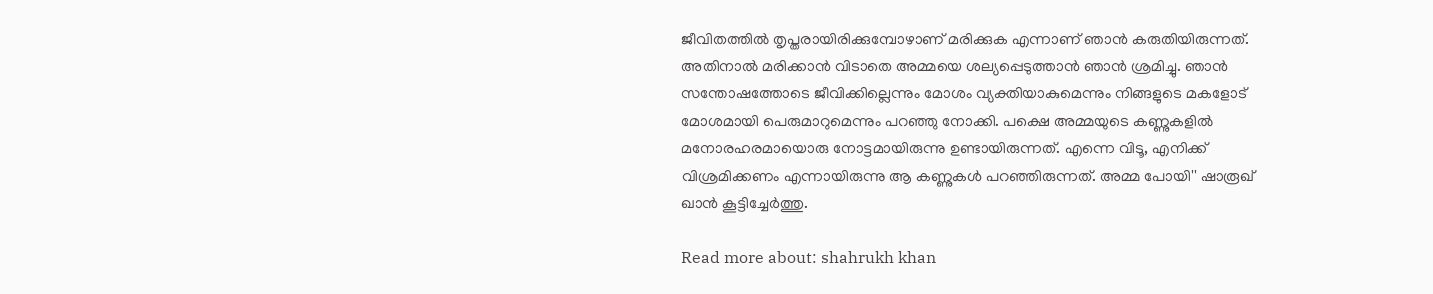ജീവിതത്തില്‍ തൃപ്തരായിരിക്കുമ്പോഴാണ് മരിക്കുക എന്നാണ് ഞാന്‍ കരുതിയിരുന്നത്. അതിനാല്‍ മരിക്കാന്‍ വിടാതെ അമ്മയെ ശല്യപ്പെടുത്താന്‍ ഞാന്‍ ശ്രമിച്ചു. ഞാന്‍ സന്തോഷത്തോടെ ജീവിക്കില്ലെന്നും മോശം വ്യക്തിയാകുമെന്നും നിങ്ങളുടെ മകളോട് മോശമായി പെരുമാറുമെന്നും പറഞ്ഞു നോക്കി. പക്ഷെ അമ്മയുടെ കണ്ണുകളില്‍ മനോരഹരമായൊരു നോട്ടമായിരുന്നു ഉണ്ടായിരുന്നത്. എന്നെ വിടൂ, എനിക്ക് വിശ്രമിക്കണം എന്നായിരുന്നു ആ കണ്ണുകള്‍ പറഞ്ഞിരുന്നത്. അമ്മ പോയി'' ഷാരൂഖ് ഖാന്‍ കൂട്ടിച്ചേര്‍ത്തു.

Read more about: shahrukh khan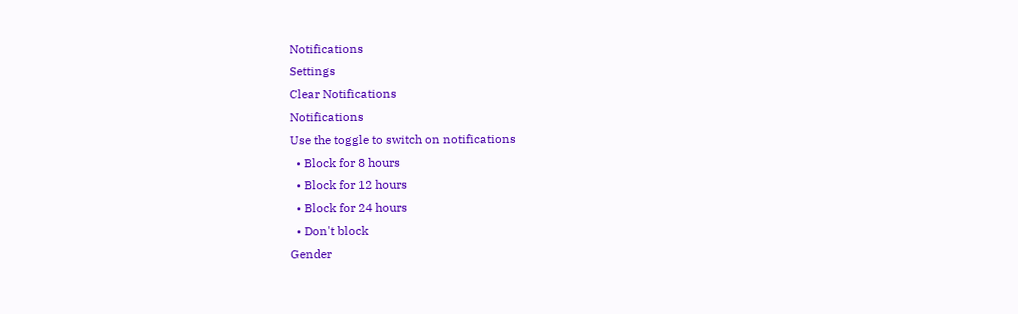Notifications
Settings
Clear Notifications
Notifications
Use the toggle to switch on notifications
  • Block for 8 hours
  • Block for 12 hours
  • Block for 24 hours
  • Don't block
Gender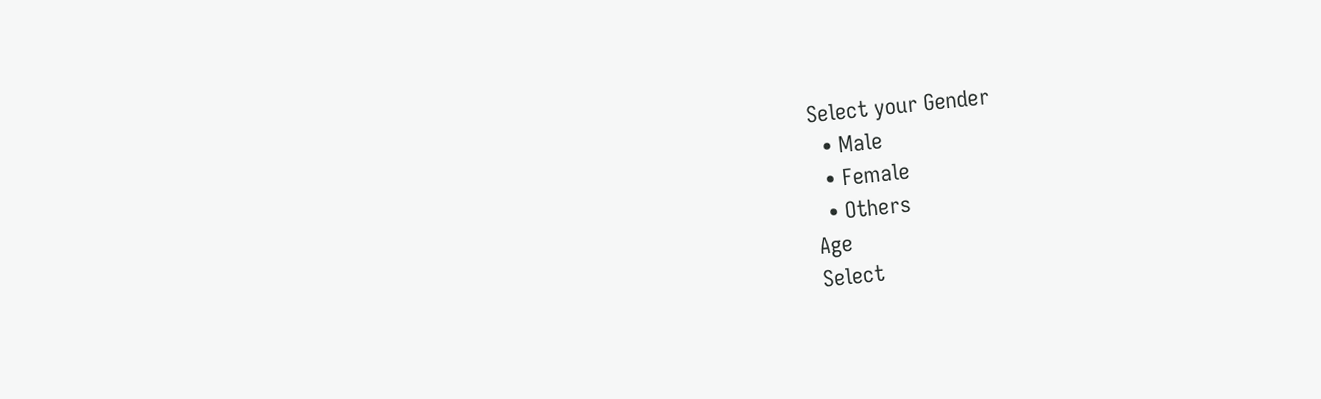Select your Gender
  • Male
  • Female
  • Others
Age
Select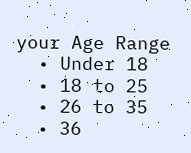your Age Range
  • Under 18
  • 18 to 25
  • 26 to 35
  • 36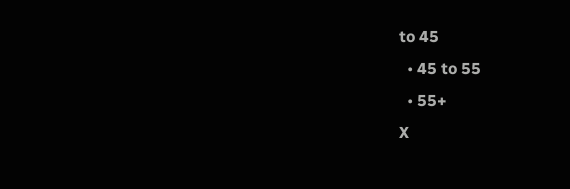to 45
  • 45 to 55
  • 55+
X